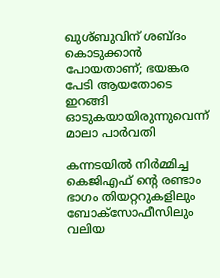ഖുശ്ബുവിന് ശബ്ദം കൊടുക്കാന്‍ പോയതാണ്; ഭയങ്കര പേടി ആയതോടെ ഇറങ്ങി ഓടുകയായിരുന്നുവെന്ന് മാലാ പാര്‍വതി

കന്നടയില്‍ നിര്‍മ്മിച്ച കെജിഎഫ് ന്റെ രണ്ടാം ഭാഗം തിയറ്ററുകളിലും ബോക്‌സോഫീസിലും വലിയ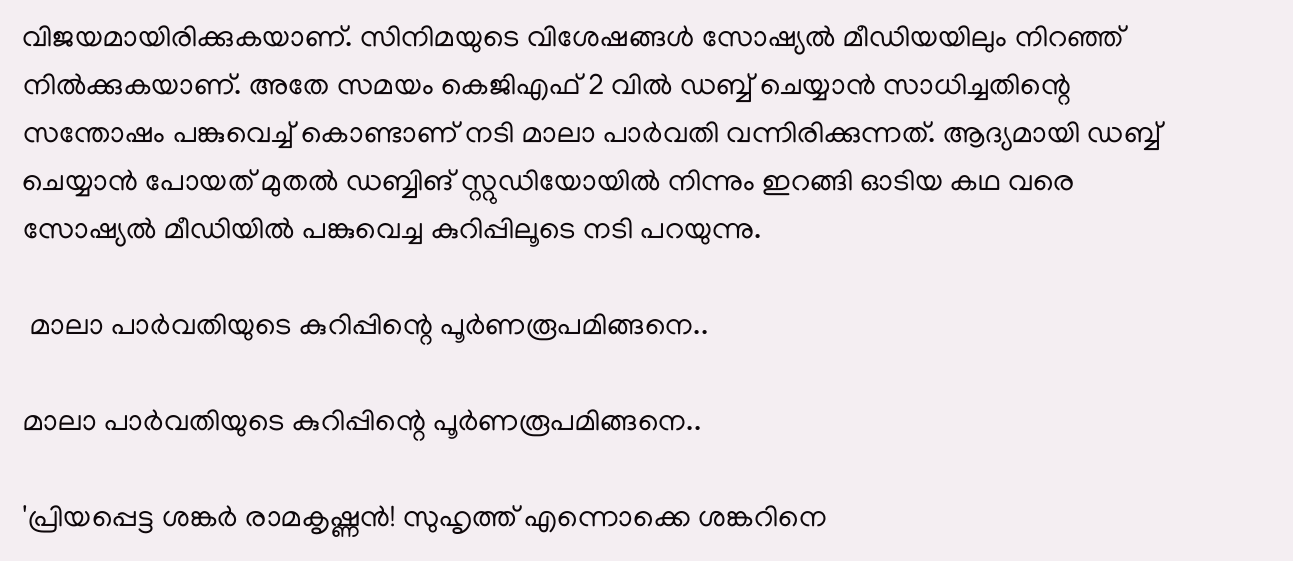വിജയമായിരിക്കുകയാണ്. സിനിമയുടെ വിശേഷങ്ങള്‍ സോഷ്യല്‍ മീഡിയയിലും നിറഞ്ഞ് നില്‍ക്കുകയാണ്. അതേ സമയം കെജിഎഫ് 2 വില്‍ ഡബ്ബ് ചെയ്യാന്‍ സാധിച്ചതിന്റെ സന്തോഷം പങ്കുവെച്ച് കൊണ്ടാണ് നടി മാലാ പാര്‍വതി വന്നിരിക്കുന്നത്. ആദ്യമായി ഡബ്ബ് ചെയ്യാന്‍ പോയത് മുതല്‍ ഡബ്ബിങ് സ്റ്റുഡിയോയില്‍ നിന്നും ഇറങ്ങി ഓടിയ കഥ വരെ സോഷ്യല്‍ മീഡിയില്‍ പങ്കുവെച്ച കുറിപ്പിലൂടെ നടി പറയുന്നു.

 മാലാ പാര്‍വതിയുടെ കുറിപ്പിന്റെ പൂര്‍ണരൂപമിങ്ങനെ..

മാലാ പാര്‍വതിയുടെ കുറിപ്പിന്റെ പൂര്‍ണരൂപമിങ്ങനെ..

'പ്രിയപ്പെട്ട ശങ്കര്‍ രാമകൃഷ്ണന്‍! സുഹൃത്ത് എന്നൊക്കെ ശങ്കറിനെ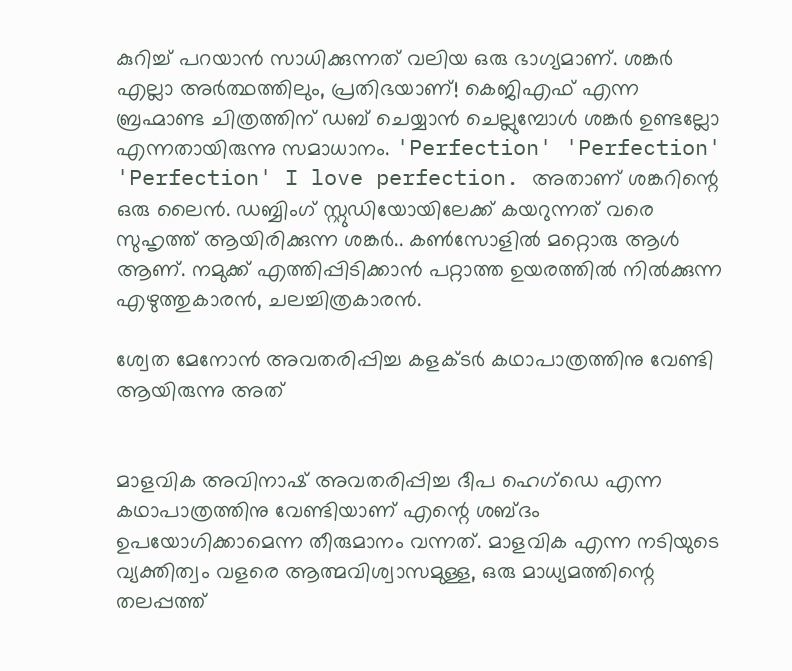കുറിച്ച് പറയാന്‍ സാധിക്കുന്നത് വലിയ ഒരു ഭാഗ്യമാണ്. ശങ്കര്‍ എല്ലാ അര്‍ത്ഥത്തിലും, പ്രതിഭയാണ്! കെജിഎഫ് എന്ന ബ്രഹ്മാണ്ട ചിത്രത്തിന് ഡബ് ചെയ്യാന്‍ ചെല്ലുമ്പോള്‍ ശങ്കര്‍ ഉണ്ടല്ലോ എന്നതായിരുന്നു സമാധാനം. 'Perfection' 'Perfection' 'Perfection' I love perfection. അതാണ് ശങ്കറിന്റെ ഒരു ലൈന്‍. ഡബ്ബിംഗ് സ്റ്റുഡിയോയിലേക്ക് കയറുന്നത് വരെ സുഹൃത്ത് ആയിരിക്കുന്ന ശങ്കര്‍.. കണ്‍സോളില്‍ മറ്റൊരു ആള്‍ ആണ്. നമുക്ക് എത്തിപ്പിടിക്കാന്‍ പറ്റാത്ത ഉയരത്തില്‍ നില്‍ക്കുന്ന എഴുത്തുകാരന്‍, ചലച്ചിത്രകാരന്‍.

ശ്വേത മേനോന്‍ അവതരിപ്പിച്ച കളക്ടര്‍ കഥാപാത്രത്തിനു വേണ്ടി ആയിരുന്നു അത്


മാളവിക അവിനാഷ് അവതരിപ്പിച്ച ദീപ ഹെഗ്‌ഡെ എന്ന കഥാപാത്രത്തിനു വേണ്ടിയാണ് എന്റെ ശബ്ദം ഉപയോഗിക്കാമെന്ന തീരുമാനം വന്നത്. മാളവിക എന്ന നടിയുടെ വ്യക്തിത്വം വളരെ ആത്മവിശ്വാസമുള്ള, ഒരു മാധ്യമത്തിന്റെ തലപ്പത്ത്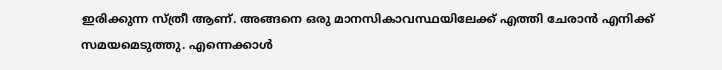ഇരിക്കുന്ന സ്ത്രീ ആണ്. അങ്ങനെ ഒരു മാനസികാവസ്ഥയിലേക്ക് എത്തി ചേരാന്‍ എനിക്ക് സമയമെടുത്തു. എന്നെക്കാള്‍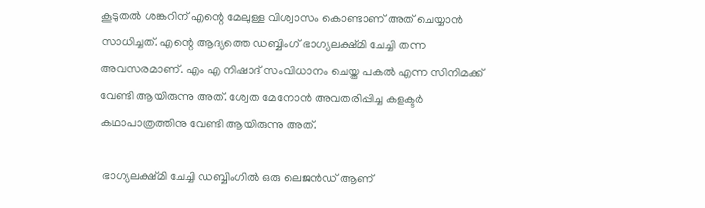കൂടുതല്‍ ശങ്കറിന് എന്റെ മേലുള്ള വിശ്വാസം കൊണ്ടാണ് അത് ചെയ്യാന്‍ സാധിച്ചത്. എന്റെ ആദ്യത്തെ ഡബ്ബിംഗ് ഭാഗ്യലക്ഷ്മി ചേച്ചി തന്ന അവസരമാണ്. എം എ നിഷാദ് സംവിധാനം ചെയ്ത പകല്‍ എന്ന സിനിമക്ക് വേണ്ടി ആയിരുന്നു അത്. ശ്വേത മേനോന്‍ അവതരിപ്പിച്ച കളക്ടര്‍ കഥാപാത്രത്തിനു വേണ്ടി ആയിരുന്നു അത്.

 ഭാഗ്യലക്ഷ്മി ചേച്ചി ഡബ്ബിംഗില്‍ ഒരു ലെജന്‍ഡ് ആണ്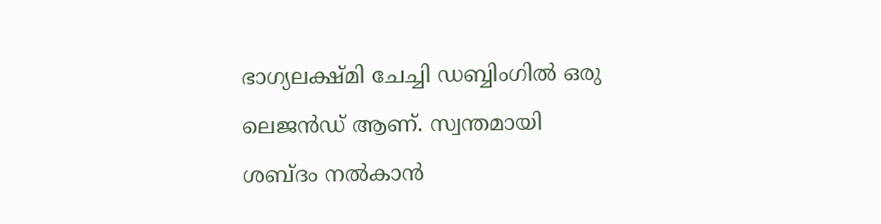ഭാഗ്യലക്ഷ്മി ചേച്ചി ഡബ്ബിംഗില്‍ ഒരു ലെജന്‍ഡ് ആണ്. സ്വന്തമായി ശബ്ദം നല്‍കാന്‍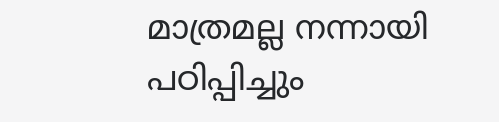മാത്രമല്ല നന്നായി പഠിപ്പിച്ചും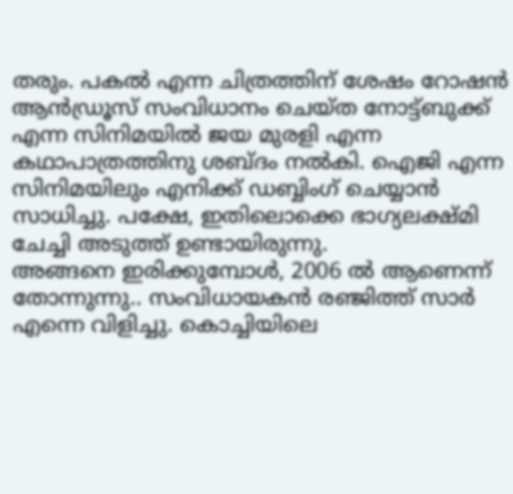തരും. പകല്‍ എന്ന ചിത്രത്തിന് ശേഷം റോഷന്‍ ആന്‍ഡ്രൂസ് സംവിധാനം ചെയ്ത നോട്ട്ബുക്ക് എന്ന സിനിമയില്‍ ജയ മുരളി എന്ന കഥാപാത്രത്തിനു ശബ്ദം നല്‍കി. ഐജി എന്ന സിനിമയിലും എനിക്ക് ഡബ്ബിംഗ് ചെയ്യാന്‍ സാധിച്ചു. പക്ഷേ, ഇതിലൊക്കെ ഭാഗ്യലക്ഷ്മി ചേച്ചി അടുത്ത് ഉണ്ടായിരുന്നു.
അങ്ങനെ ഇരിക്കുമ്പോള്‍, 2006 ല്‍ ആണെന്ന് തോന്നുന്നു.. സംവിധായകന്‍ രഞ്ജിത്ത് സാര്‍ എന്നെ വിളിച്ചു. കൊച്ചിയിലെ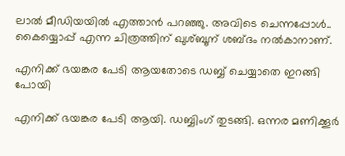ലാല്‍ മീഡിയയില്‍ എത്താന്‍ പറഞ്ഞു. അവിടെ ചെന്നപ്പോള്‍.. കൈയ്യൊപ്പ് എന്ന ചിത്രത്തിന് ഖുശ്ബൂന് ശബ്ദം നല്‍കാനാണ്.

എനിക്ക് ഭയങ്കര പേടി ആയതോടെ ഡബ്ബ് ചെയ്യാതെ ഇറങ്ങി പോയി

എനിക്ക് ഭയങ്കര പേടി ആയി. ഡബ്ബിംഗ് തുടങ്ങി. ഒന്നര മണിക്കൂര്‍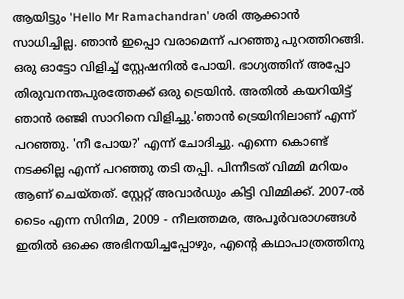ആയിട്ടും 'Hello Mr Ramachandran' ശരി ആക്കാന്‍ സാധിച്ചില്ല. ഞാന്‍ ഇപ്പൊ വരാമെന്ന് പറഞ്ഞു പുറത്തിറങ്ങി. ഒരു ഓട്ടോ വിളിച്ച് സ്റ്റേഷനില്‍ പോയി. ഭാഗ്യത്തിന് അപ്പോ തിരുവനന്തപുരത്തേക്ക് ഒരു ട്രെയിന്‍. അതില്‍ കയറിയിട്ട് ഞാന്‍ രഞ്ജി സാറിനെ വിളിച്ചു.'ഞാന്‍ ട്രെയിനിലാണ് എന്ന് പറഞ്ഞു. 'നീ പോയ?' എന്ന് ചോദിച്ചു. എന്നെ കൊണ്ട് നടക്കില്ല എന്ന് പറഞ്ഞു തടി തപ്പി. പിന്നീടത് വിമ്മി മറിയം ആണ് ചെയ്തത്. സ്റ്റേറ്റ് അവാര്‍ഡും കിട്ടി വിമ്മിക്ക്. 2007-ല്‍ ടൈം എന്ന സിനിമ, 2009 - നീലത്തമര, അപൂര്‍വരാഗങ്ങള്‍ ഇതില്‍ ഒക്കെ അഭിനയിച്ചപ്പോഴും, എന്റെ കഥാപാത്രത്തിനു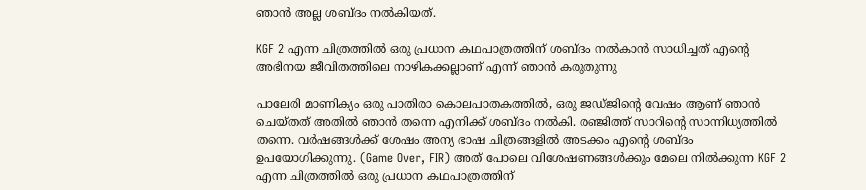ഞാന്‍ അല്ല ശബ്ദം നല്‍കിയത്.

KGF 2 എന്ന ചിത്രത്തില്‍ ഒരു പ്രധാന കഥപാത്രത്തിന് ശബ്ദം നല്‍കാന്‍ സാധിച്ചത് എന്റെ അഭിനയ ജീവിതത്തിലെ നാഴികക്കല്ലാണ് എന്ന് ഞാന്‍ കരുതുന്നു

പാലേരി മാണിക്യം ഒരു പാതിരാ കൊലപാതകത്തില്‍, ഒരു ജഡ്ജിന്റെ വേഷം ആണ് ഞാന്‍ ചെയ്തത് അതില്‍ ഞാന്‍ തന്നെ എനിക്ക് ശബ്ദം നല്‍കി. രഞ്ജിത്ത് സാറിന്റെ സാന്നിധ്യത്തില്‍ തന്നെ. വര്‍ഷങ്ങള്‍ക്ക് ശേഷം അന്യ ഭാഷ ചിത്രങ്ങളില്‍ അടക്കം എന്റെ ശബ്ദം ഉപയോഗിക്കുന്നു. (Game Over, FIR) അത് പോലെ വിശേഷണങ്ങള്‍ക്കും മേലെ നില്‍ക്കുന്ന KGF 2 എന്ന ചിത്രത്തില്‍ ഒരു പ്രധാന കഥപാത്രത്തിന്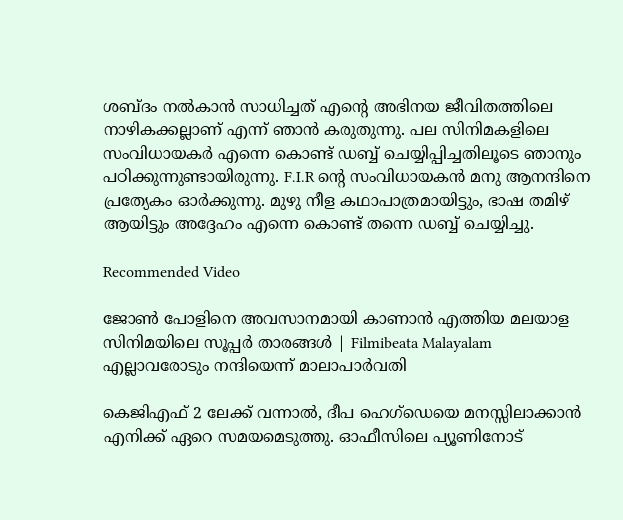ശബ്ദം നല്‍കാന്‍ സാധിച്ചത് എന്റെ അഭിനയ ജീവിതത്തിലെ നാഴികക്കല്ലാണ് എന്ന് ഞാന്‍ കരുതുന്നു. പല സിനിമകളിലെ സംവിധായകര്‍ എന്നെ കൊണ്ട് ഡബ്ബ് ചെയ്യിപ്പിച്ചതിലൂടെ ഞാനും പഠിക്കുന്നുണ്ടായിരുന്നു. F.I.R ന്റെ സംവിധായകന്‍ മനു ആനന്ദിനെ പ്രത്യേകം ഓര്‍ക്കുന്നു. മുഴു നീള കഥാപാത്രമായിട്ടും, ഭാഷ തമിഴ് ആയിട്ടും അദ്ദേഹം എന്നെ കൊണ്ട് തന്നെ ഡബ്ബ് ചെയ്യിച്ചു.

Recommended Video

ജോൺ പോളിനെ അവസാനമായി കാണാൻ എത്തിയ മലയാള സിനിമയിലെ സൂപ്പർ താരങ്ങൾ | Filmibeata Malayalam
എല്ലാവരോടും നന്ദിയെന്ന് മാലാപാർവതി

കെജിഎഫ് 2 ലേക്ക് വന്നാല്‍, ദീപ ഹെഗ്‌ഡെയെ മനസ്സിലാക്കാന്‍ എനിക്ക് ഏറെ സമയമെടുത്തു. ഓഫീസിലെ പ്യൂണിനോട്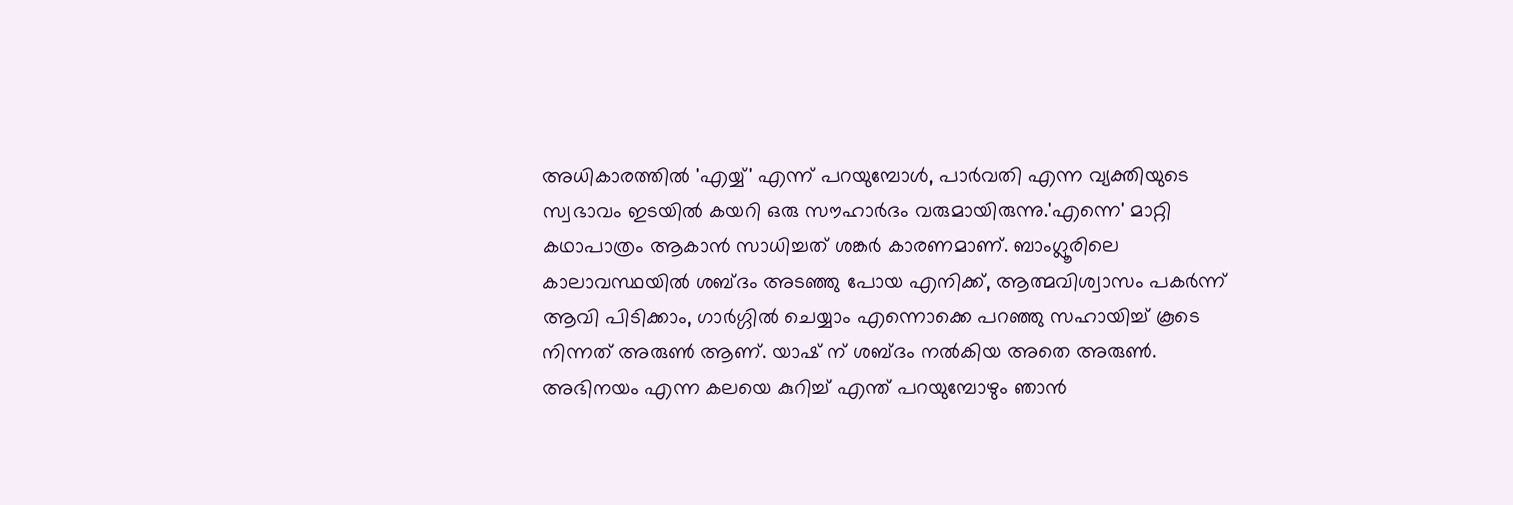അധികാരത്തില്‍ 'എയ്യ്' എന്ന് പറയുമ്പോള്‍, പാര്‍വതി എന്ന വ്യക്തിയുടെ സ്വഭാവം ഇടയില്‍ കയറി ഒരു സൗഹാര്‍ദം വരുമായിരുന്നു.'എന്നെ' മാറ്റി കഥാപാത്രം ആകാന്‍ സാധിച്ചത് ശങ്കര്‍ കാരണമാണ്. ബാംഗ്ലൂരിലെ കാലാവസ്ഥയില്‍ ശബ്ദം അടഞ്ഞു പോയ എനിക്ക്, ആത്മവിശ്വാസം പകര്‍ന്ന് ആവി പിടിക്കാം, ഗാര്‍ഗ്ഗില്‍ ചെയ്യാം എന്നൊക്കെ പറഞ്ഞു സഹായിച്ച് കൂടെ നിന്നത് അരുണ്‍ ആണ്. യാഷ് ന് ശബ്ദം നല്‍കിയ അതെ അരുണ്‍.
അഭിനയം എന്ന കലയെ കുറിച്ച് എന്ത് പറയുമ്പോഴും ഞാന്‍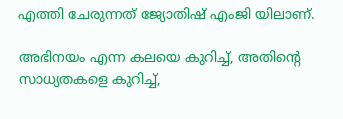എത്തി ചേരുന്നത് ജ്യോതിഷ് എംജി യിലാണ്.

അഭിനയം എന്ന കലയെ കുറിച്ച്, അതിന്റെ സാധ്യതകളെ കുറിച്ച്,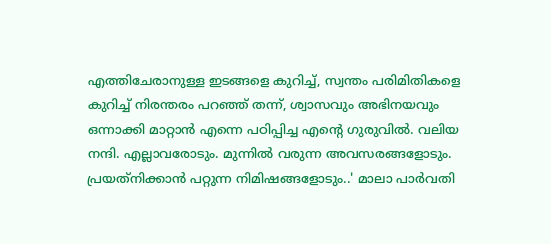എത്തിചേരാനുള്ള ഇടങ്ങളെ കുറിച്ച്, സ്വന്തം പരിമിതികളെ കുറിച്ച് നിരന്തരം പറഞ്ഞ് തന്ന്, ശ്വാസവും അഭിനയവും ഒന്നാക്കി മാറ്റാന്‍ എന്നെ പഠിപ്പിച്ച എന്റെ ഗുരുവില്‍. വലിയ നന്ദി. എല്ലാവരോടും. മുന്നില്‍ വരുന്ന അവസരങ്ങളോടും. പ്രയത്‌നിക്കാന്‍ പറ്റുന്ന നിമിഷങ്ങളോടും..' മാലാ പാര്‍വതി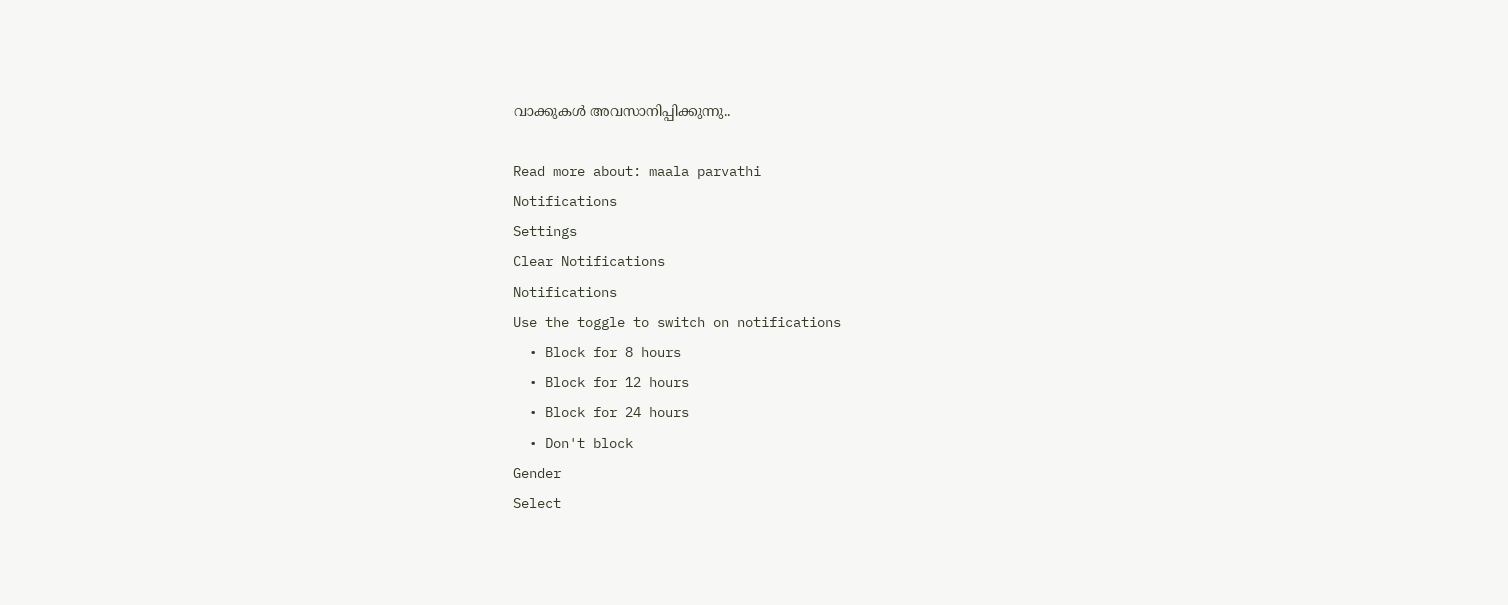വാക്കുകള്‍ അവസാനിപ്പിക്കുന്നു..

Read more about: maala parvathi
Notifications
Settings
Clear Notifications
Notifications
Use the toggle to switch on notifications
  • Block for 8 hours
  • Block for 12 hours
  • Block for 24 hours
  • Don't block
Gender
Select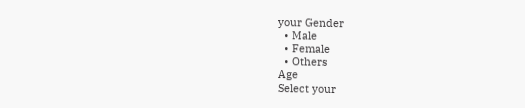your Gender
  • Male
  • Female
  • Others
Age
Select your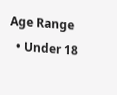Age Range
  • Under 18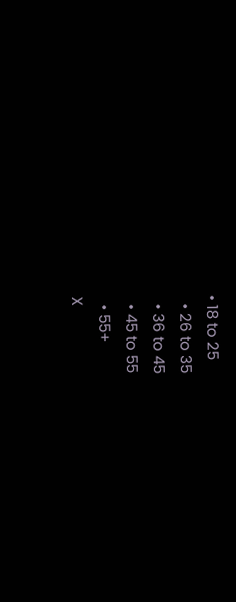• 18 to 25
  • 26 to 35
  • 36 to 45
  • 45 to 55
  • 55+
X